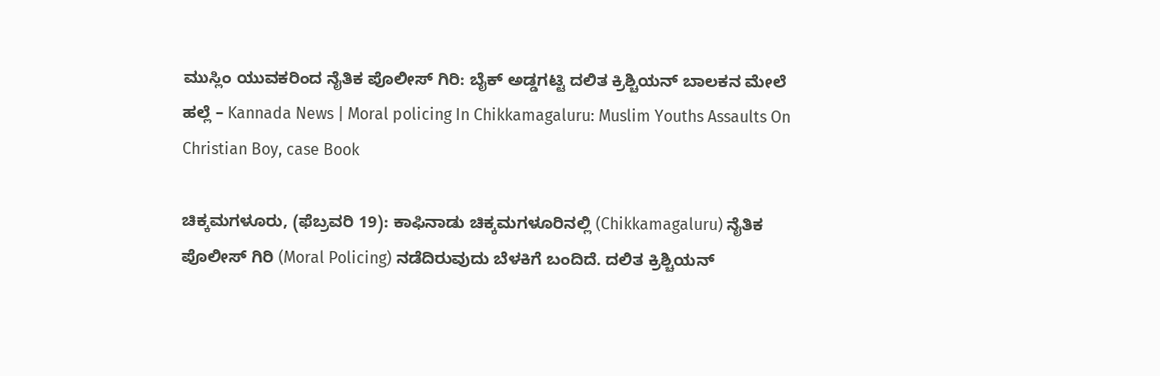ಮುಸ್ಲಿಂ ಯುವಕರಿಂದ ನೈತಿಕ ಪೊಲೀಸ್ ಗಿರಿ: ಬೈಕ್ ಅಡ್ಡಗಟ್ಟಿ ದಲಿತ ಕ್ರಿಶ್ಚಿಯನ್ ಬಾಲಕನ ಮೇಲೆ ಹಲ್ಲೆ – Kannada News | Moral policing In Chikkamagaluru: Muslim Youths Assaults On Christian Boy, case Book

ಚಿಕ್ಕಮಗಳೂರು, (ಫೆಬ್ರವರಿ 19): ಕಾಫಿನಾಡು ಚಿಕ್ಕಮಗಳೂರಿನಲ್ಲಿ (Chikkamagaluru) ನೈತಿಕ ಪೊಲೀಸ್ ಗಿರಿ (Moral Policing) ನಡೆದಿರುವುದು ಬೆಳಕಿಗೆ ಬಂದಿದೆ. ದಲಿತ ಕ್ರಿಶ್ಚಿಯನ್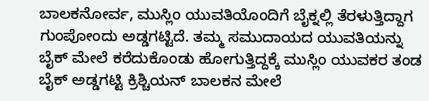ಬಾಲಕನೋರ್ವ, ಮುಸ್ಲಿಂ ಯುವತಿಯೊಂದಿಗೆ ಬೈಕ್ನಲ್ಲಿ ತೆರಳುತ್ತಿದ್ದಾಗ ಗುಂಪೋಂದು ಅಡ್ಡಗಟ್ಟಿದೆ. ತಮ್ಮ ಸಮುದಾಯದ ಯುವತಿಯನ್ನು ಬೈಕ್ ಮೇಲೆ ಕರೆದುಕೊಂಡು ಹೋಗುತ್ತಿದ್ದಕ್ಕೆ ಮುಸ್ಲಿಂ ಯುವಕರ ತಂಡ ಬೈಕ್ ಅಡ್ಡಗಟ್ಟಿ ಕ್ರಿಶ್ಚಿಯನ್ ಬಾಲಕನ ಮೇಲೆ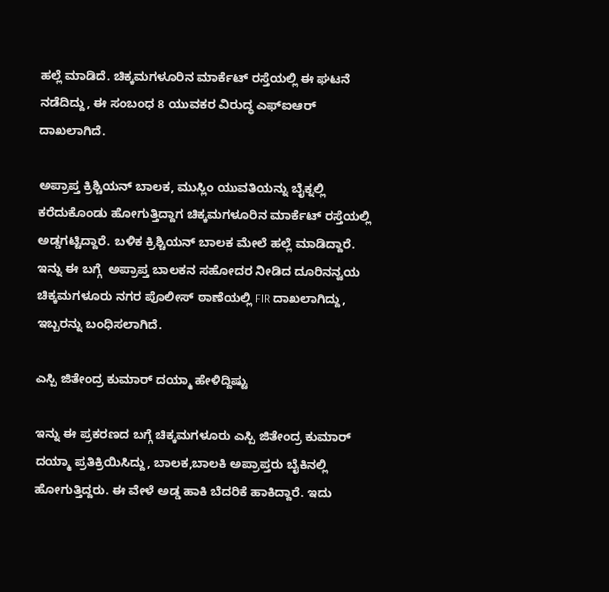ಹಲ್ಲೆ ಮಾಡಿದೆ. ಚಿಕ್ಕಮಗಳೂರಿನ ಮಾರ್ಕೆಟ್ ರಸ್ತೆಯಲ್ಲಿ ಈ ಘಟನೆ ನಡೆದಿದ್ದು, ಈ ಸಂಬಂಧ 8 ಯುವಕರ ವಿರುದ್ಧ ಎಫ್ಐಆರ್ ದಾಖಲಾಗಿದೆ.

ಅಪ್ರಾಪ್ತ ಕ್ರಿಶ್ಚಿಯನ್ ಬಾಲಕ, ಮುಸ್ಲಿಂ ಯುವತಿಯನ್ನು ಬೈಕ್ನಲ್ಲಿ ಕರೆದುಕೊಂಡು ಹೋಗುತ್ತಿದ್ದಾಗ ಚಿಕ್ಕಮಗಳೂರಿನ ಮಾರ್ಕೆಟ್ ರಸ್ತೆಯಲ್ಲಿ ಅಡ್ಡಗಟ್ಟಿದ್ದಾರೆ. ಬಳಿಕ ಕ್ರಿಶ್ಚಿಯನ್ ಬಾಲಕ ಮೇಲೆ ಹಲ್ಲೆ ಮಾಡಿದ್ದಾರೆ. ಇನ್ನು ಈ ಬಗ್ಗೆ  ಅಪ್ರಾಪ್ತ ಬಾಲಕನ ಸಹೋದರ ನೀಡಿದ ದೂರಿನನ್ವಯ ಚಿಕ್ಕಮಗಳೂರು ನಗರ ಪೊಲೀಸ್ ಠಾಣೆಯಲ್ಲಿ FIR ದಾಖಲಾಗಿದ್ದು, ಇಬ್ಬರನ್ನು ಬಂಧಿಸಲಾಗಿದೆ.

ಎಸ್ಪಿ ಜಿತೇಂದ್ರ ಕುಮಾರ್ ದಯ್ಮಾ ಹೇಳಿದ್ದಿಷ್ಟು

ಇನ್ನು ಈ ಪ್ರಕರಣದ ಬಗ್ಗೆ ಚಿಕ್ಕಮಗಳೂರು ಎಸ್ಪಿ ಜಿತೇಂದ್ರ ಕುಮಾರ್ ದಯ್ಮಾ ಪ್ರತಿಕ್ರಿಯಿಸಿದ್ದು, ಬಾಲಕ‌,ಬಾಲಕಿ ಅಪ್ರಾಪ್ತರು ಬೈಕಿನಲ್ಲಿ ಹೋಗುತ್ತಿದ್ದರು. ಈ ವೇಳೆ ಅಡ್ಡ ಹಾಕಿ ಬೆದರಿಕೆ ಹಾಕಿದ್ದಾರೆ. ಇದು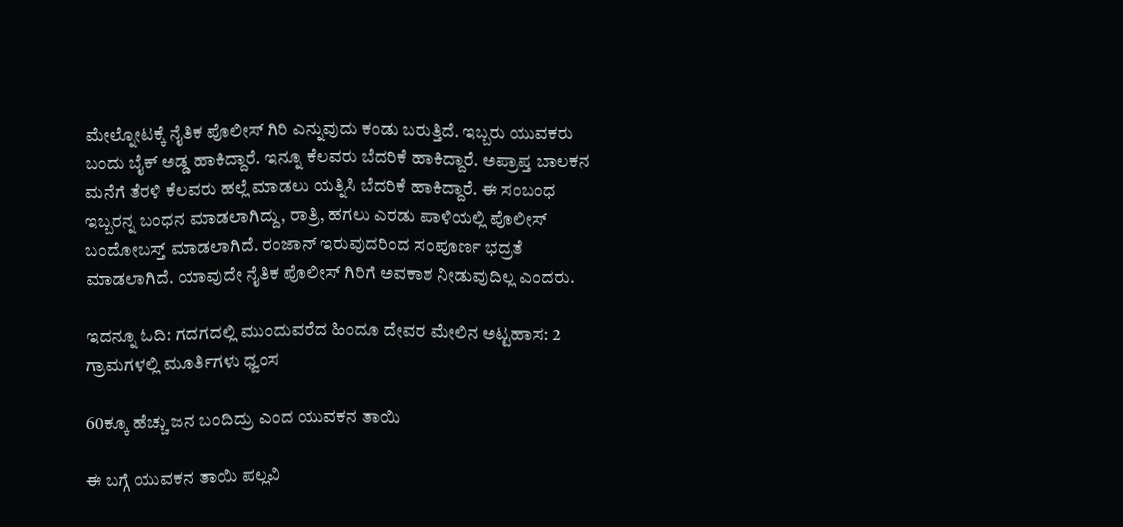ಮೇಲ್ನೋಟಕ್ಕೆ ನೈತಿಕ ಪೊಲೀಸ್ ಗಿರಿ ಎನ್ನುವುದು ಕಂಡು ಬರುತ್ತಿದೆ. ಇಬ್ಬರು ಯುವಕರು ಬಂದು ಬೈಕ್ ಅಡ್ಡ ಹಾಕಿದ್ದಾರೆ. ಇನ್ನೂ ಕೆಲವರು ಬೆದರಿಕೆ ಹಾಕಿದ್ದಾರೆ. ಅಪ್ರಾಪ್ತ ಬಾಲಕನ‌ ಮನೆಗೆ ತೆರಳಿ ಕೆಲವರು ಹಲ್ಲೆ ಮಾಡಲು ‌ಯತ್ನಿಸಿ ಬೆದರಿಕೆ ಹಾಕಿದ್ದಾರೆ. ಈ ಸಂಬಂಧ ಇಬ್ಬರನ್ನ ಬಂಧನ ಮಾಡಲಾಗಿದ್ದು, ರಾತ್ರಿ, ಹಗಲು ಎರಡು ಪಾಳಿಯಲ್ಲಿ ಪೊಲೀಸ್ ಬಂದೋಬಸ್ತ್ ಮಾಡಲಾಗಿದೆ. ರಂಜಾನ್ ಇರುವುದರಿಂದ ಸಂಪೂರ್ಣ ಭದ್ರತೆ ಮಾಡಲಾಗಿದೆ. ಯಾವುದೇ ನೈತಿಕ ಪೊಲೀಸ್ ಗಿರಿಗೆ ಅವಕಾಶ ನೀಡುವುದಿಲ್ಲ ಎಂದರು.

ಇದನ್ನೂ ಓದಿ: ಗದಗದಲ್ಲಿ ಮುಂದುವರೆದ ಹಿಂದೂ ದೇವರ ಮೇಲಿನ ಅಟ್ಟಹಾಸ: 2 ಗ್ರಾಮಗಳಲ್ಲಿ ಮೂರ್ತಿಗಳು ಧ್ವಂಸ

60ಕ್ಕೂ ಹೆಚ್ಚು ಜನ ಬಂದಿದ್ರು ಎಂದ ಯುವಕನ ತಾಯಿ

ಈ ಬಗ್ಗೆ ಯುವಕನ ತಾಯಿ ಪಲ್ಲವಿ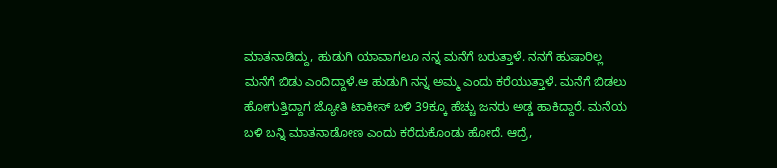ಮಾತನಾಡಿದ್ದು, ಹುಡುಗಿ ಯಾವಾಗಲೂ ನನ್ನ ಮನೆಗೆ ಬರುತ್ತಾಳೆ. ನನಗೆ ಹುಷಾರಿಲ್ಲ ಮನೆಗೆ ಬಿಡು ಎಂದಿದ್ದಾಳೆ.ಆ ಹುಡುಗಿ ನನ್ನ ಅಮ್ಮ ಎಂದು ಕರೆಯುತ್ತಾಳೆ. ಮನೆಗೆ ಬಿಡಲು ಹೋಗುತ್ತಿದ್ದಾಗ ಜ್ಯೋತಿ ಟಾಕೀಸ್ ಬಳಿ 39ಕ್ಕೂ ಹೆಚ್ಚು ಜನರು ಅಡ್ಡ ಹಾಕಿದ್ದಾರೆ. ಮನೆಯ ಬಳಿ ಬನ್ನಿ ಮಾತನಾಡೋಣ ಎಂದು ಕರೆದುಕೊಂಡು ಹೋದೆ. ಆದ್ರೆ,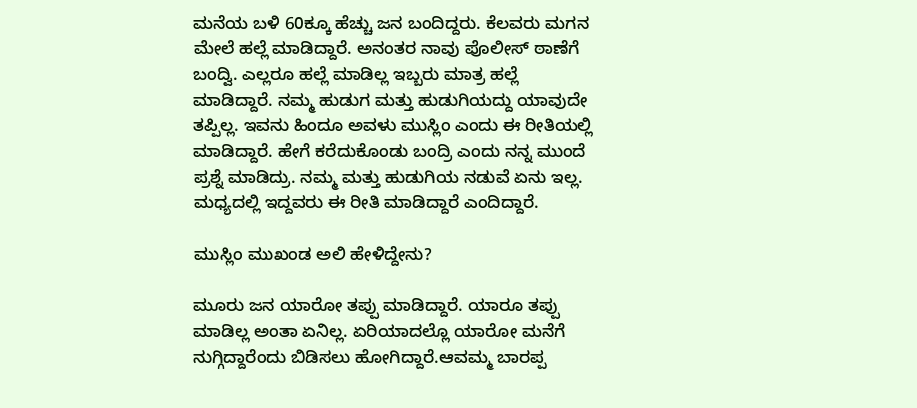ಮನೆಯ ಬಳಿ 60ಕ್ಕೂ ಹೆಚ್ಚು ಜನ ಬಂದಿದ್ದರು. ಕೆಲವರು ಮಗನ ಮೇಲೆ ಹಲ್ಲೆ ಮಾಡಿದ್ದಾರೆ. ಅನಂತರ ನಾವು ಪೊಲೀಸ್ ಠಾಣೆಗೆ ಬಂದ್ವಿ. ಎಲ್ಲರೂ ಹಲ್ಲೆ ಮಾಡಿಲ್ಲ‌ ಇಬ್ಬರು ಮಾತ್ರ ಹಲ್ಲೆ ಮಾಡಿದ್ದಾರೆ. ನಮ್ಮ‌ ಹುಡುಗ ಮತ್ತು ಹುಡುಗಿಯದ್ದು ಯಾವುದೇ ತಪ್ಪಿಲ್ಲ. ಇವನು ಹಿಂದೂ ಅವಳು ಮುಸ್ಲಿಂ ‌ಎಂದು ಈ‌ ರೀತಿಯಲ್ಲಿ ಮಾಡಿದ್ದಾರೆ. ಹೇಗೆ ಕರೆದುಕೊಂಡು ಬಂದ್ರಿ ಎಂದು ನನ್ನ ಮುಂದೆ ಪ್ರಶ್ನೆ ಮಾಡಿದ್ರು. ನಮ್ಮ ಮತ್ತು ಹುಡುಗಿಯ ನಡುವೆ ಏನು ಇಲ್ಲ. ಮಧ್ಯದಲ್ಲಿ ಇದ್ದವರು ಈ ರೀತಿ ಮಾಡಿದ್ದಾರೆ ಎಂದಿದ್ದಾರೆ.

ಮುಸ್ಲಿಂ ಮುಖಂಡ ಅಲಿ ಹೇಳಿದ್ದೇನು?

ಮೂರು ಜನ ಯಾರೋ‌ ತಪ್ಪು ಮಾಡಿದ್ದಾರೆ. ಯಾರೂ ತಪ್ಪು ಮಾಡಿಲ್ಲ ಅಂತಾ ಏನಿಲ್ಲ. ಏರಿಯಾದಲ್ಲೊ ಯಾರೋ‌ ಮನೆಗೆ ನುಗ್ಗಿದ್ದಾರೆಂದು ಬಿಡಿಸಲು ಹೋಗಿದ್ದಾರೆ.ಆವಮ್ಮ ಬಾರಪ್ಪ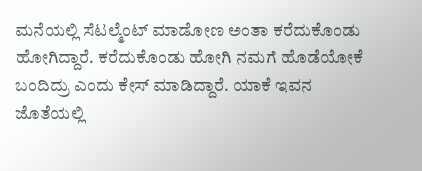ಮನೆಯಲ್ಲಿ ಸೆಟಲ್ಮೆಂಟ್ ಮಾಡೋಣ ಅಂತಾ ಕರೆದುಕೊಂಡು ಹೋಗಿದ್ದಾರೆ. ಕರೆದುಕೊಂಡು ಹೋಗಿ ನಮಗೆ ಹೊಡೆಯೋಕೆ ಬಂದಿದ್ರು ಎಂದು ಕೇಸ್ ಮಾಡಿದ್ದಾರೆ. ಯಾಕೆ ಇವನ ಜೊತೆಯಲ್ಲಿ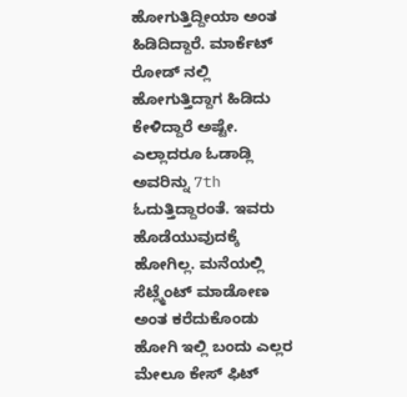ಹೋಗುತ್ತಿದ್ದೀಯಾ ಅಂತ ಹಿಡಿದಿದ್ದಾರೆ. ಮಾರ್ಕೆಟ್ ರೋಡ್ ನಲ್ಲಿ ಹೋಗುತ್ತಿದ್ದಾಗ ಹಿಡಿದು ಕೇಳಿದ್ದಾರೆ ಅಷ್ಟೇ. ಎಲ್ಲಾದರೂ ಓಡಾಡ್ಲಿ ಅವರಿನ್ನು 7th ಓದುತ್ತಿದ್ದಾರಂತೆ. ಇವರು ಹೊಡೆಯುವುದಕ್ಕೆ ಹೋಗಿಲ್ಲ. ಮನೆಯಲ್ಲಿ ಸೆಟ್ಲ್ಮೆಂಟ್ ಮಾಡೋಣ ಅಂತ ಕರೆದುಕೊಂಡು ಹೋಗಿ ಇಲ್ಲಿ ಬಂದು ಎಲ್ಲರ ಮೇಲೂ ಕೇಸ್ ಫಿಟ್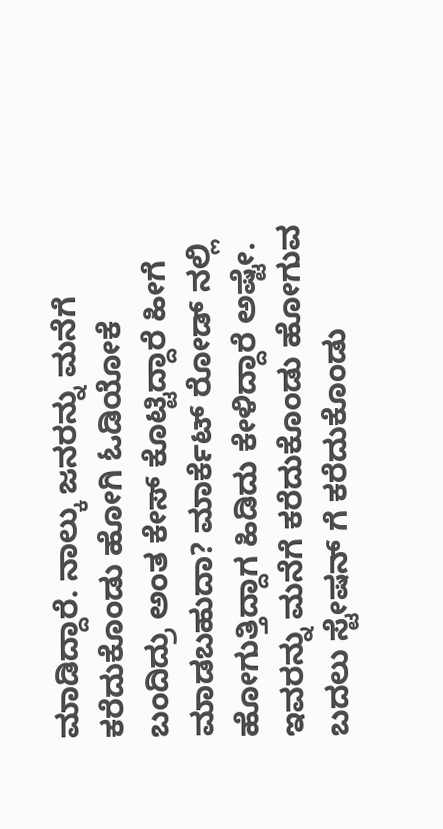ಮಾಡಿದ್ದಾರೆ. ನಾಲ್ಕು ಜನರನ್ನು ಮನೆಗೆ ಕರೆದುಕೊಂಡು ಹೋಗಿ ಓಡಿಯೋಕೆ ಬಂದಿದ್ರು ಅಂತ ಕೇಸ್ ಕೊಟ್ಟಿದ್ದಾರೆ ಹೀಗೆ ಮಾಡಬಹುದಾ? ಮಾರ್ಕೆಟ್ ರೋಡ್ ನಲ್ಲಿ ಹೋಗುತ್ತಿದ್ದಾಗ ಹಿಡಿದು ಕೇಳಿದ್ದಾರೆ ಅಷ್ಟೇ. ಇವರನ್ನು ಮನೆಗೆ ಕರೆದುಕೊಂಡು ಹೋಗುವ ಬದಲು ಸ್ಟೇಷನ್ ಗೆ ಕರೆದುಕೊಂಡು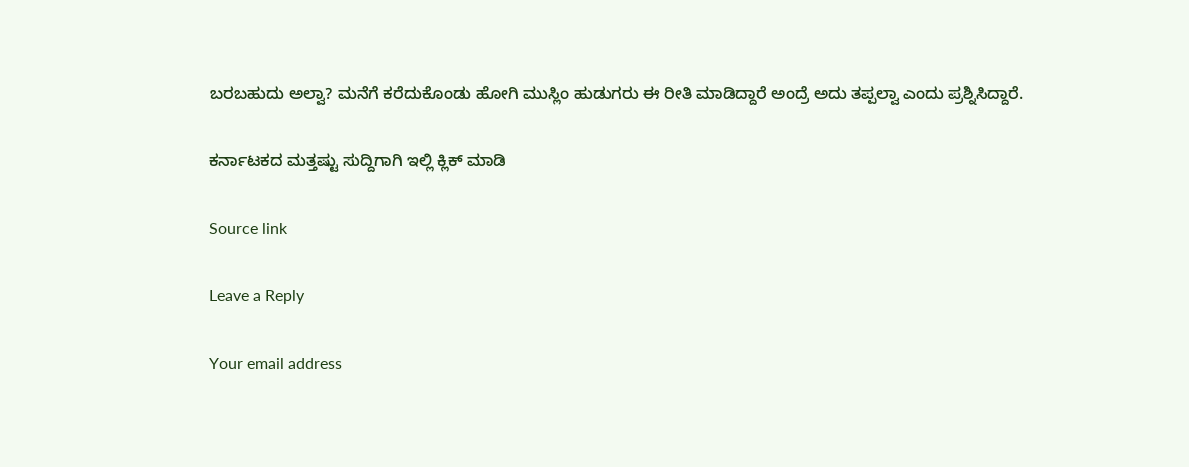ಬರಬಹುದು ಅಲ್ವಾ? ಮನೆಗೆ ಕರೆದುಕೊಂಡು ಹೋಗಿ ಮುಸ್ಲಿಂ ಹುಡುಗರು ಈ ರೀತಿ ಮಾಡಿದ್ದಾರೆ ಅಂದ್ರೆ ಅದು ತಪ್ಪಲ್ವಾ ಎಂದು ಪ್ರಶ್ನಿಸಿದ್ದಾರೆ.

ಕರ್ನಾಟಕದ ಮತ್ತಷ್ಟು ಸುದ್ದಿಗಾಗಿ ಇಲ್ಲಿ ಕ್ಲಿಕ್ ಮಾಡಿ

Source link

Leave a Reply

Your email address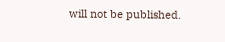will not be published.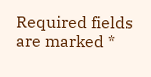Required fields are marked *